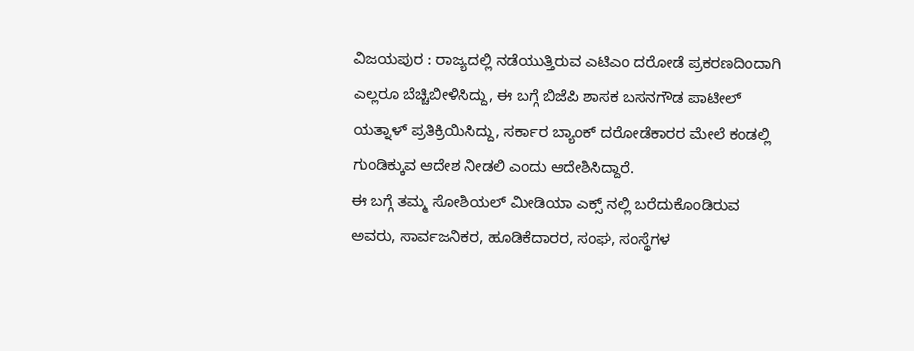ವಿಜಯಪುರ : ರಾಜ್ಯದಲ್ಲಿ ನಡೆಯುತ್ತಿರುವ ಎಟಿಎಂ ದರೋಡೆ ಪ್ರಕರಣದಿಂದಾಗಿ ಎಲ್ಲರೂ ಬೆಚ್ಚಿಬೀಳಿಸಿದ್ದು, ಈ ಬಗ್ಗೆ ಬಿಜೆಪಿ ಶಾಸಕ ಬಸನಗೌಡ ಪಾಟೀಲ್ ಯತ್ನಾಳ್ ಪ್ರತಿಕ್ರಿಯಿಸಿದ್ದು, ಸರ್ಕಾರ ಬ್ಯಾಂಕ್ ದರೋಡೆಕಾರರ ಮೇಲೆ ಕಂಡಲ್ಲಿ ಗುಂಡಿಕ್ಕುವ ಆದೇಶ ನೀಡಲಿ ಎಂದು ಆದೇಶಿಸಿದ್ದಾರೆ.
ಈ ಬಗ್ಗೆ ತಮ್ಮ ಸೋಶಿಯಲ್ ಮೀಡಿಯಾ ಎಕ್ಸ್ ನಲ್ಲಿ ಬರೆದುಕೊಂಡಿರುವ ಅವರು, ಸಾರ್ವಜನಿಕರ, ಹೂಡಿಕೆದಾರರ, ಸಂಘ, ಸಂಸ್ಥೆಗಳ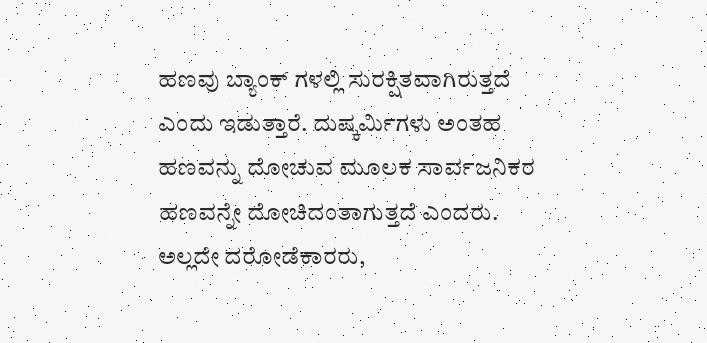ಹಣವು ಬ್ಯಾಂಕ್ ಗಳಲ್ಲಿ ಸುರಕ್ಷಿತವಾಗಿರುತ್ತದೆ ಎಂದು ಇಡುತ್ತಾರೆ. ದುಷ್ಕರ್ಮಿಗಳು ಅಂತಹ ಹಣವನ್ನು ದೋಚುವ ಮೂಲಕ ಸಾರ್ವಜನಿಕರ ಹಣವನ್ನೇ ದೋಚಿದಂತಾಗುತ್ತದೆ ಎಂದರು.
ಅಲ್ಲದೇ ದರೋಡೆಕಾರರು,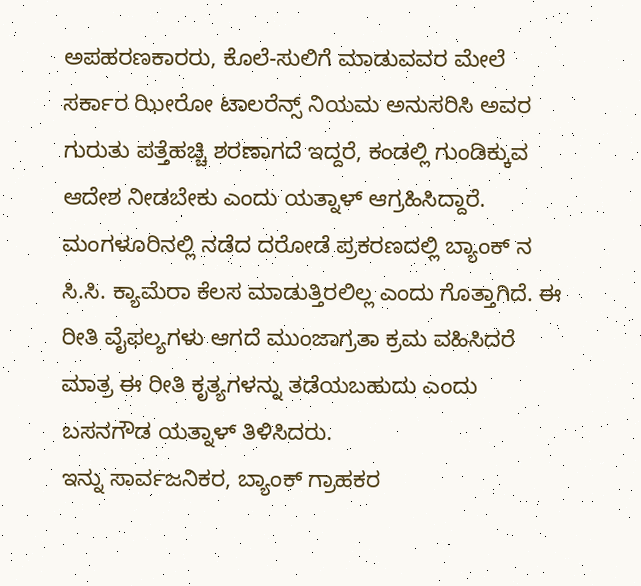ಅಪಹರಣಕಾರರು, ಕೊಲೆ-ಸುಲಿಗೆ ಮಾಡುವವರ ಮೇಲೆ ಸರ್ಕಾರ ಝೀರೋ ಟಾಲರೆನ್ಸ್ ನಿಯಮ ಅನುಸರಿಸಿ ಅವರ ಗುರುತು ಪತ್ತೆಹಚ್ಚಿ ಶರಣಾಗದೆ ಇದ್ದರೆ, ಕಂಡಲ್ಲಿ ಗುಂಡಿಕ್ಕುವ ಆದೇಶ ನೀಡಬೇಕು ಎಂದು ಯತ್ನಾಳ್ ಆಗ್ರಹಿಸಿದ್ದಾರೆ.
ಮಂಗಳೂರಿನಲ್ಲಿ ನಡೆದ ದರೋಡೆ ಪ್ರಕರಣದಲ್ಲಿ ಬ್ಯಾಂಕ್ ನ ಸಿ.ಸಿ. ಕ್ಯಾಮೆರಾ ಕೆಲಸ ಮಾಡುತ್ತಿರಲಿಲ್ಲ ಎಂದು ಗೊತ್ತಾಗಿದೆ. ಈ ರೀತಿ ವೈಫಲ್ಯಗಳು ಆಗದೆ ಮುಂಜಾಗ್ರತಾ ಕ್ರಮ ವಹಿಸಿದರೆ ಮಾತ್ರ ಈ ರೀತಿ ಕೃತ್ಯಗಳನ್ನು ತಡೆಯಬಹುದು ಎಂದು ಬಸನಗೌಡ ಯತ್ನಾಳ್ ತಿಳಿಸಿದರು.
ಇನ್ನು ಸಾರ್ವಜನಿಕರ, ಬ್ಯಾಂಕ್ ಗ್ರಾಹಕರ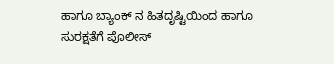ಹಾಗೂ ಬ್ಯಾಂಕ್ ನ ಹಿತದೃಷ್ಟಿಯಿಂದ ಹಾಗೂ ಸುರಕ್ಷತೆಗೆ ಪೊಲೀಸ್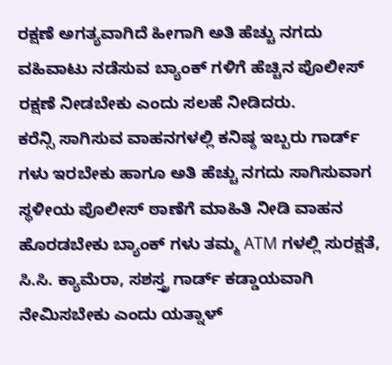ರಕ್ಷಣೆ ಅಗತ್ಯವಾಗಿದೆ ಹೀಗಾಗಿ ಅತಿ ಹೆಚ್ಚು ನಗದು ವಹಿವಾಟು ನಡೆಸುವ ಬ್ಯಾಂಕ್ ಗಳಿಗೆ ಹೆಚ್ಚಿನ ಪೊಲೀಸ್ ರಕ್ಷಣೆ ನೀಡಬೇಕು ಎಂದು ಸಲಹೆ ನೀಡಿದರು.
ಕರೆನ್ಸಿ ಸಾಗಿಸುವ ವಾಹನಗಳಲ್ಲಿ ಕನಿಷ್ಠ ಇಬ್ಬರು ಗಾರ್ಡ್ ಗಳು ಇರಬೇಕು ಹಾಗೂ ಅತಿ ಹೆಚ್ಚು ನಗದು ಸಾಗಿಸುವಾಗ ಸ್ಥಳೀಯ ಪೊಲೀಸ್ ಠಾಣೆಗೆ ಮಾಹಿತಿ ನೀಡಿ ವಾಹನ ಹೊರಡಬೇಕು ಬ್ಯಾಂಕ್ ಗಳು ತಮ್ಮ ATM ಗಳಲ್ಲಿ ಸುರಕ್ಷತೆ, ಸಿ.ಸಿ. ಕ್ಯಾಮೆರಾ, ಸಶಸ್ತ್ರ ಗಾರ್ಡ್ ಕಡ್ಡಾಯವಾಗಿ ನೇಮಿಸಬೇಕು ಎಂದು ಯತ್ನಾಳ್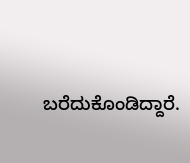ಬರೆದುಕೊಂಡಿದ್ದಾರೆ.